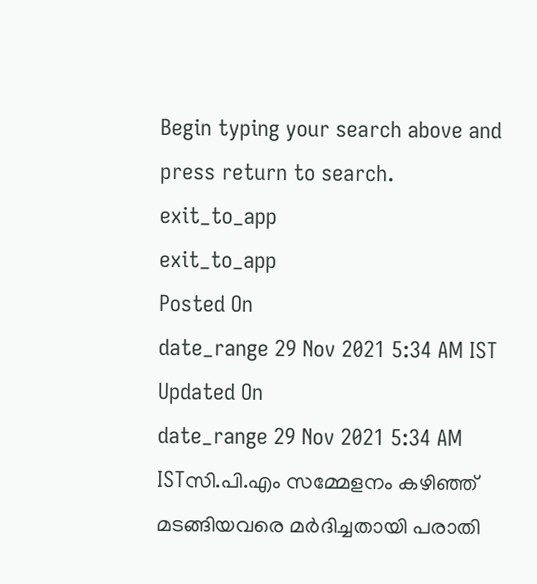Begin typing your search above and press return to search.
exit_to_app
exit_to_app
Posted On
date_range 29 Nov 2021 5:34 AM IST Updated On
date_range 29 Nov 2021 5:34 AM ISTസി.പി.എം സമ്മേളനം കഴിഞ്ഞ് മടങ്ങിയവരെ മർദിച്ചതായി പരാതി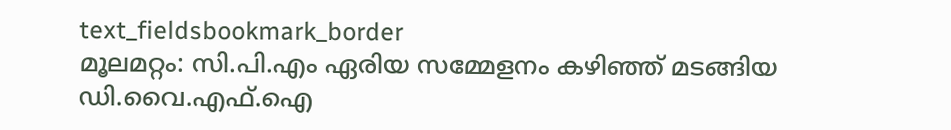text_fieldsbookmark_border
മൂലമറ്റം: സി.പി.എം ഏരിയ സമ്മേളനം കഴിഞ്ഞ് മടങ്ങിയ ഡി.വൈ.എഫ്.ഐ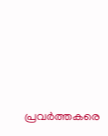പ്രവർത്തകരെ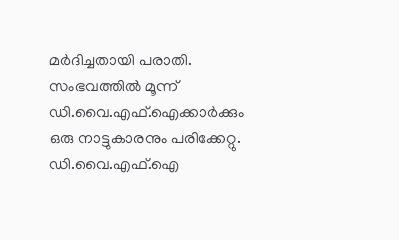മർദിച്ചതായി പരാതി. സംഭവത്തിൽ മൂന്ന് ഡി.വൈ.എഫ്.ഐക്കാർക്കും ഒരു നാട്ടുകാരനും പരിക്കേറ്റു. ഡി.വൈ.എഫ്.ഐ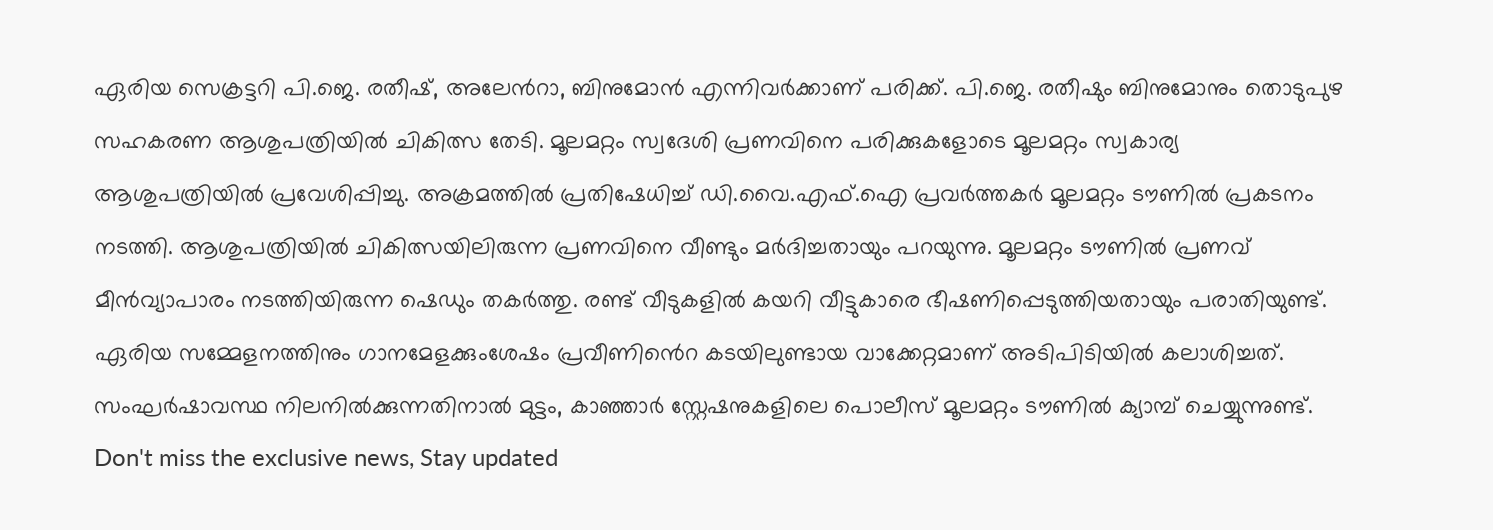ഏരിയ സെക്രട്ടറി പി.ജെ. രതീഷ്, അലേൻറാ, ബിനുമോൻ എന്നിവർക്കാണ് പരിക്ക്. പി.ജെ. രതീഷും ബിനുമോനും തൊടുപുഴ സഹകരണ ആശുപത്രിയിൽ ചികിത്സ തേടി. മൂലമറ്റം സ്വദേശി പ്രണവിനെ പരിക്കുകളോടെ മൂലമറ്റം സ്വകാര്യ ആശുപത്രിയിൽ പ്രവേശിപ്പിച്ചു. അക്രമത്തിൽ പ്രതിഷേധിച്ച് ഡി.വൈ.എഫ്.ഐ പ്രവർത്തകർ മൂലമറ്റം ടൗണിൽ പ്രകടനം നടത്തി. ആശുപത്രിയിൽ ചികിത്സയിലിരുന്ന പ്രണവിനെ വീണ്ടും മർദിച്ചതായും പറയുന്നു. മൂലമറ്റം ടൗണിൽ പ്രണവ് മീൻവ്യാപാരം നടത്തിയിരുന്ന ഷെഡും തകർത്തു. രണ്ട് വീടുകളിൽ കയറി വീട്ടുകാരെ ഭീഷണിപ്പെടുത്തിയതായും പരാതിയുണ്ട്. ഏരിയ സമ്മേളനത്തിനും ഗാനമേളക്കുംശേഷം പ്രവീണിൻെറ കടയിലുണ്ടായ വാക്കേറ്റമാണ് അടിപിടിയിൽ കലാശിച്ചത്. സംഘർഷാവസ്ഥ നിലനിൽക്കുന്നതിനാൽ മുട്ടം, കാഞ്ഞാർ സ്റ്റേഷനുകളിലെ പൊലീസ് മൂലമറ്റം ടൗണിൽ ക്യാമ്പ് ചെയ്യുന്നുണ്ട്.
Don't miss the exclusive news, Stay updated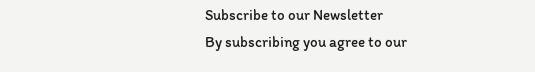Subscribe to our Newsletter
By subscribing you agree to our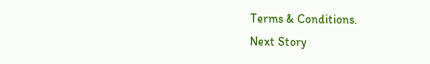Terms & Conditions.
Next Story